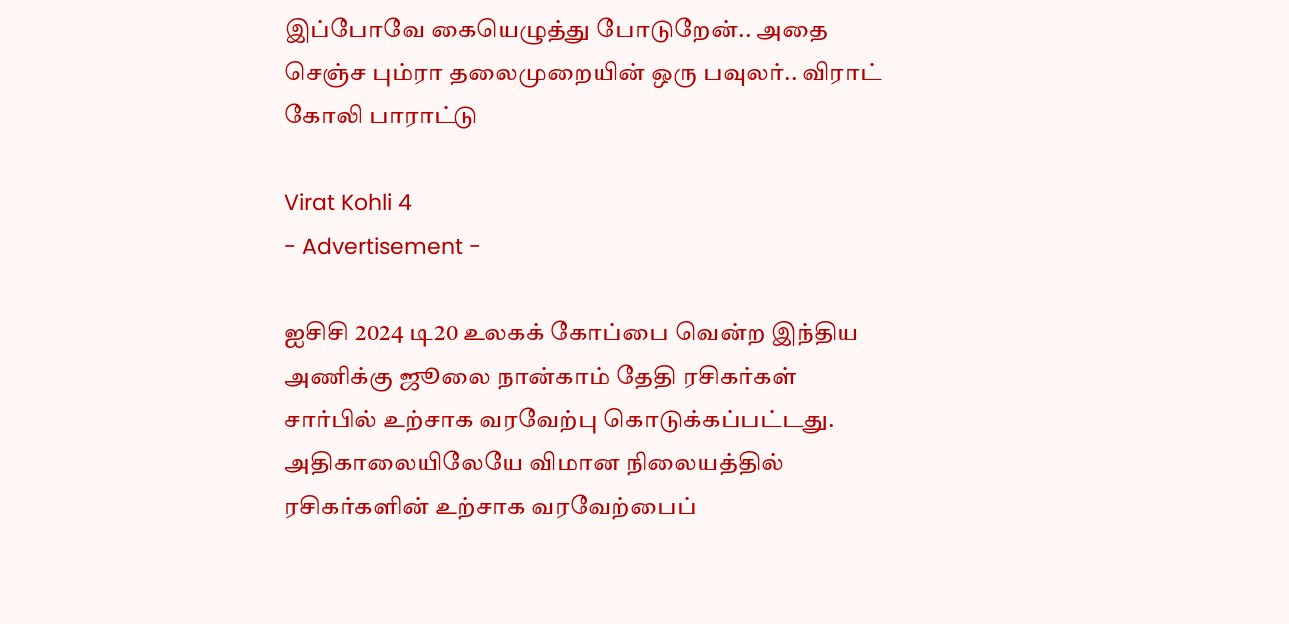இப்போவே கையெழுத்து போடுறேன்.. அதை செஞ்ச பும்ரா தலைமுறையின் ஒரு பவுலர்.. விராட் கோலி பாராட்டு

Virat Kohli 4
- Advertisement -

ஐசிசி 2024 டி20 உலகக் கோப்பை வென்ற இந்திய அணிக்கு ஜூலை நான்காம் தேதி ரசிகர்கள் சார்பில் உற்சாக வரவேற்பு கொடுக்கப்பட்டது. அதிகாலையிலேயே விமான நிலையத்தில் ரசிகர்களின் உற்சாக வரவேற்பைப்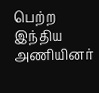பெற்ற இந்திய அணியினர்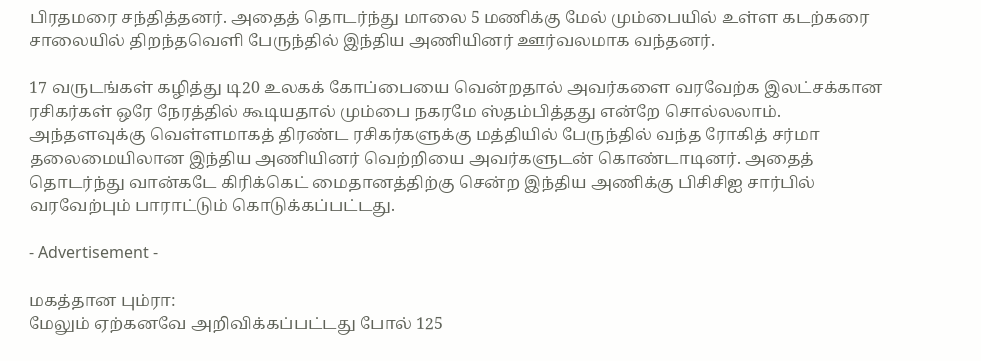பிரதமரை சந்தித்தனர். அதைத் தொடர்ந்து மாலை 5 மணிக்கு மேல் மும்பையில் உள்ள கடற்கரை சாலையில் திறந்தவெளி பேருந்தில் இந்திய அணியினர் ஊர்வலமாக வந்தனர்.

17 வருடங்கள் கழித்து டி20 உலகக் கோப்பையை வென்றதால் அவர்களை வரவேற்க இலட்சக்கான ரசிகர்கள் ஒரே நேரத்தில் கூடியதால் மும்பை நகரமே ஸ்தம்பித்தது என்றே சொல்லலாம். அந்தளவுக்கு வெள்ளமாகத் திரண்ட ரசிகர்களுக்கு மத்தியில் பேருந்தில் வந்த ரோகித் சர்மா தலைமையிலான இந்திய அணியினர் வெற்றியை அவர்களுடன் கொண்டாடினர். அதைத் தொடர்ந்து வான்கடே கிரிக்கெட் மைதானத்திற்கு சென்ற இந்திய அணிக்கு பிசிசிஐ சார்பில் வரவேற்பும் பாராட்டும் கொடுக்கப்பட்டது.

- Advertisement -

மகத்தான பும்ரா:
மேலும் ஏற்கனவே அறிவிக்கப்பட்டது போல் 125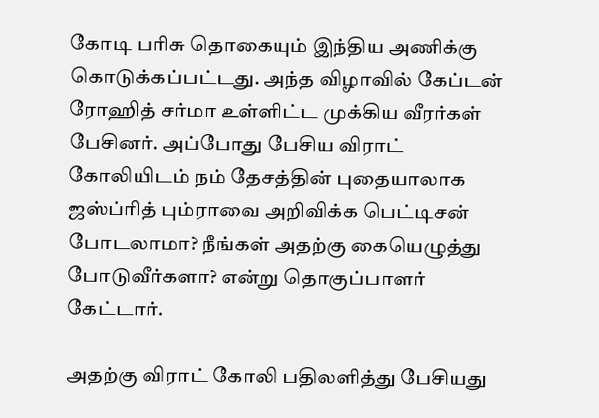கோடி பரிசு தொகையும் இந்திய அணிக்கு கொடுக்கப்பட்டது. அந்த விழாவில் கேப்டன் ரோஹித் சர்மா உள்ளிட்ட முக்கிய வீரர்கள் பேசினர். அப்போது பேசிய விராட் கோலியிடம் நம் தேசத்தின் புதையாலாக ஜஸ்ப்ரித் பும்ராவை அறிவிக்க பெட்டிசன் போடலாமா? நீங்கள் அதற்கு கையெழுத்து போடுவீர்களா? என்று தொகுப்பாளர் கேட்டார்.

அதற்கு விராட் கோலி பதிலளித்து பேசியது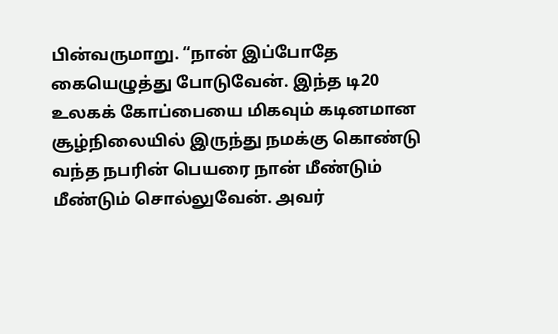பின்வருமாறு. “நான் இப்போதே கையெழுத்து போடுவேன். இந்த டி20 உலகக் கோப்பையை மிகவும் கடினமான சூழ்நிலையில் இருந்து நமக்கு கொண்டு வந்த நபரின் பெயரை நான் மீண்டும் மீண்டும் சொல்லுவேன். அவர்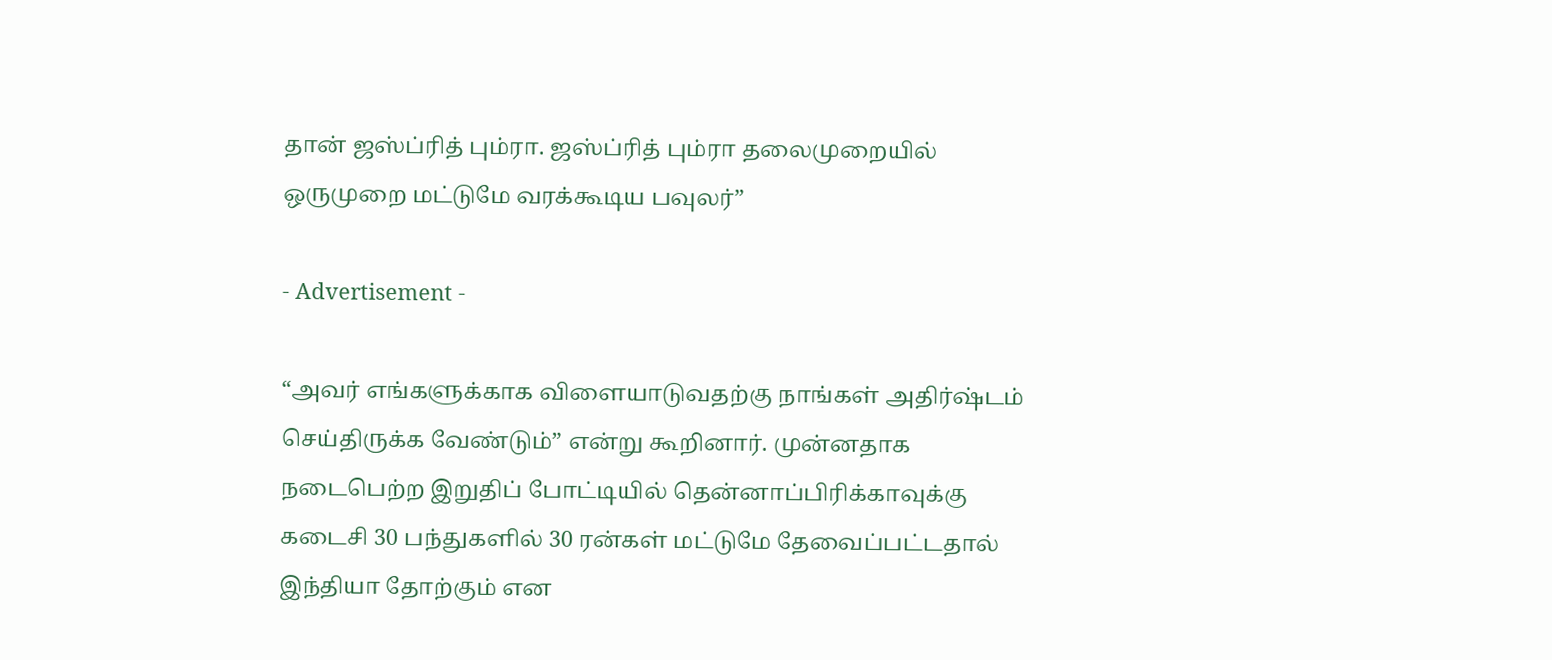தான் ஜஸ்ப்ரித் பும்ரா. ஜஸ்ப்ரித் பும்ரா தலைமுறையில் ஒருமுறை மட்டுமே வரக்கூடிய பவுலர்”

- Advertisement -

“அவர் எங்களுக்காக விளையாடுவதற்கு நாங்கள் அதிர்ஷ்டம் செய்திருக்க வேண்டும்” என்று கூறினார். முன்னதாக நடைபெற்ற இறுதிப் போட்டியில் தென்னாப்பிரிக்காவுக்கு கடைசி 30 பந்துகளில் 30 ரன்கள் மட்டுமே தேவைப்பட்டதால் இந்தியா தோற்கும் என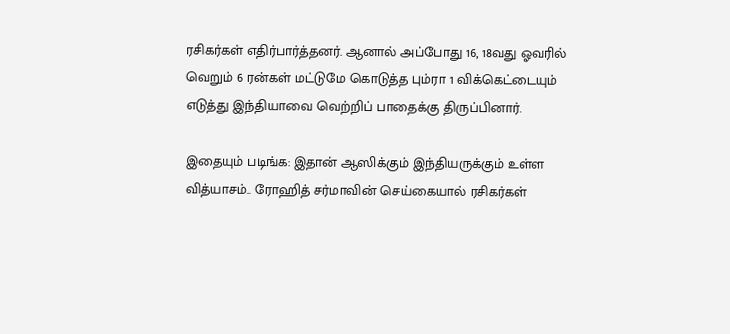ரசிகர்கள் எதிர்பார்த்தனர். ஆனால் அப்போது 16, 18வது ஓவரில் வெறும் 6 ரன்கள் மட்டுமே கொடுத்த பும்ரா 1 விக்கெட்டையும் எடுத்து இந்தியாவை வெற்றிப் பாதைக்கு திருப்பினார்.

இதையும் படிங்க: இதான் ஆஸிக்கும் இந்தியருக்கும் உள்ள வித்யாசம்.. ரோஹித் சர்மாவின் செய்கையால் ரசிகர்கள்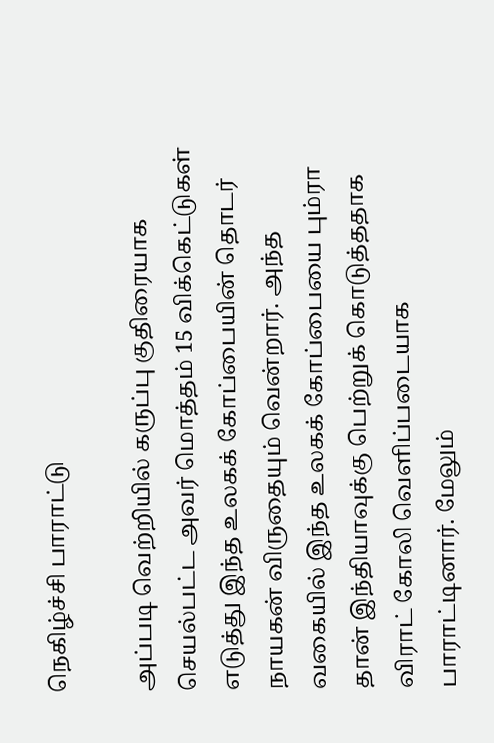நெகிழ்ச்சி பாராட்டு

அப்படி வெற்றியில் கருப்பு குதிரையாக செயல்பட்ட அவர் மொத்தம் 15 விக்கெட்டுகள் எடுத்து இந்த உலகக் கோப்பையின் தொடர் நாயகன் விருதையும் வென்றார். அந்த வகையில் இந்த உலகக் கோப்பையை பும்ரா தான் இந்தியாவுக்கு பெற்றுக் கொடுத்ததாக விராட் கோலி வெளிப்படையாக பாராட்டினார். மேலும்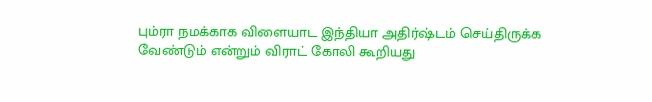பும்ரா நமக்காக விளையாட இந்தியா அதிர்ஷ்டம் செய்திருக்க வேண்டும் என்றும் விராட் கோலி கூறியது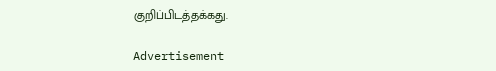குறிப்பிடத்தக்கது.

Advertisement